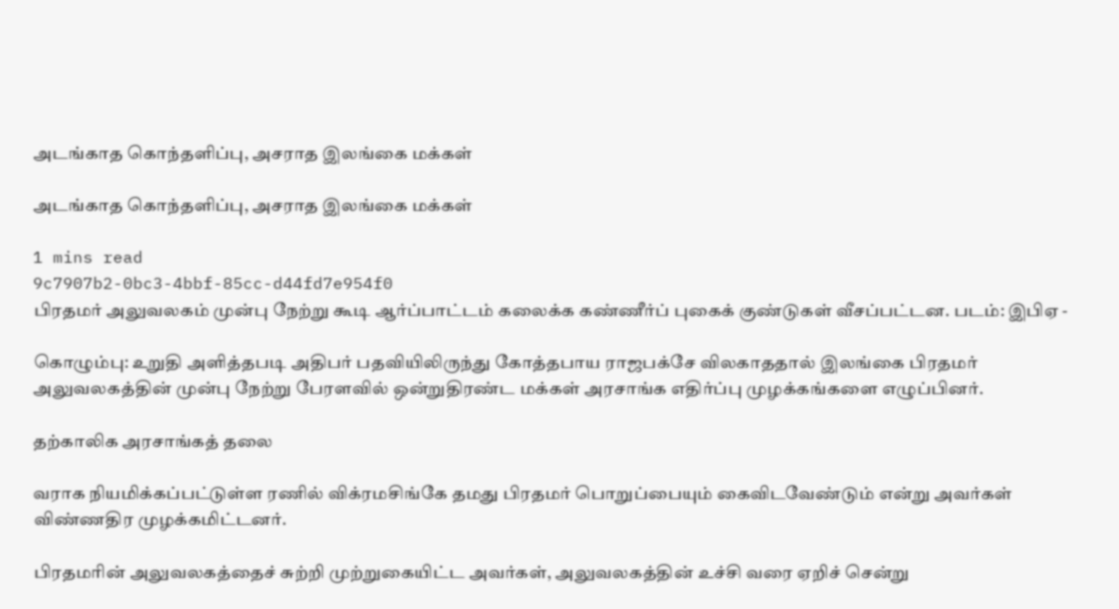அடங்காத கொந்தளிப்பு, அசராத இலங்கை மக்கள்

அடங்காத கொந்தளிப்பு, அசராத இலங்கை மக்கள்

1 mins read
9c7907b2-0bc3-4bbf-85cc-d44fd7e954f0
பிரதமர் அலுவலகம் முன்பு நேற்று கூடி ஆர்ப்பாட்டம் கலைக்க கண்ணீர்ப் புகைக் குண்டுகள் வீசப்பட்டன. படம்: இபிஏ -

கொழும்பு: உறுதி அளித்தபடி அதிபர் பதவியிலிருந்து கோத்தபாய ராஜபக்சே விலகாததால் இலங்கை பிரதமர் அலுவலகத்தின் முன்பு நேற்று பேரளவில் ஒன்றுதிரண்ட மக்கள் அரசாங்க எதிர்ப்பு முழக்கங்களை எழுப்பினர்.

தற்காலிக அரசாங்கத் தலை

வராக நியமிக்கப்பட்டுள்ள ரணில் விக்ரமசிங்கே தமது பிரதமர் பொறுப்பையும் கைவிடவேண்டும் என்று அவர்கள் விண்ணதிர முழக்கமிட்டனர்.

பிரதமரின் அலுவலகத்தைச் சுற்றி முற்றுகையிட்ட அவர்கள், அலுவலகத்தின் உச்சி வரை ஏறிச் சென்று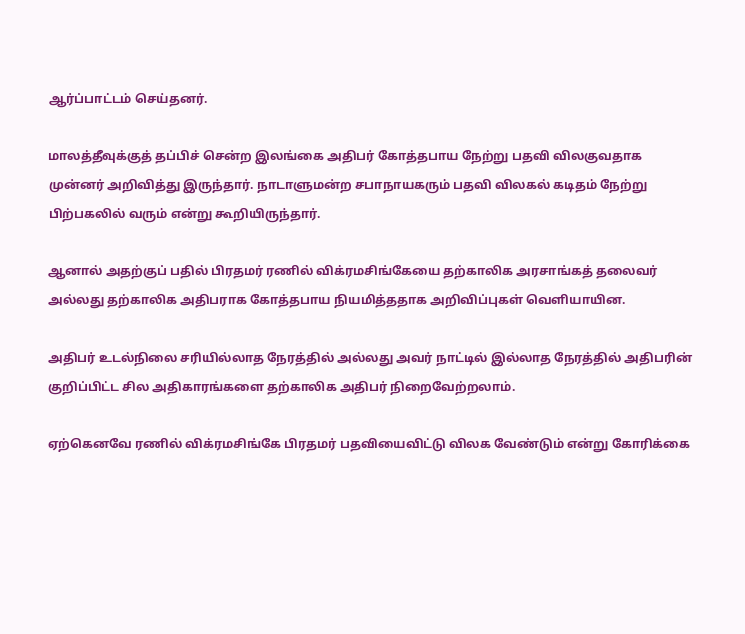ஆர்ப்பாட்டம் செய்தனர்.

மாலத்தீவுக்குத் தப்பிச் சென்ற இலங்கை அதிபர் கோத்தபாய நேற்று பதவி விலகுவதாக முன்னர் அறிவித்து இருந்தார். நாடாளுமன்ற சபாநாயகரும் பதவி விலகல் கடிதம் நேற்று பிற்பகலில் வரும் என்று கூறியிருந்தார்.

ஆனால் அதற்குப் பதில் பிரதமர் ரணில் விக்ரமசிங்கேயை தற்காலிக அரசாங்கத் தலைவர் அல்லது தற்காலிக அதிபராக கோத்தபாய நியமித்ததாக அறிவிப்புகள் வெளியாயின.

அதிபர் உடல்நிலை சரியில்லாத நேரத்தில் அல்லது அவர் நாட்டில் இல்லாத நேரத்தில் அதிபரின் குறிப்பிட்ட சில அதிகாரங்களை தற்காலிக அதிபர் நிறைவேற்றலாம்.

ஏற்கெனவே ரணில் விக்ரமசிங்கே பிரதமர் பதவியைவிட்டு விலக வேண்டும் என்று கோரிக்கை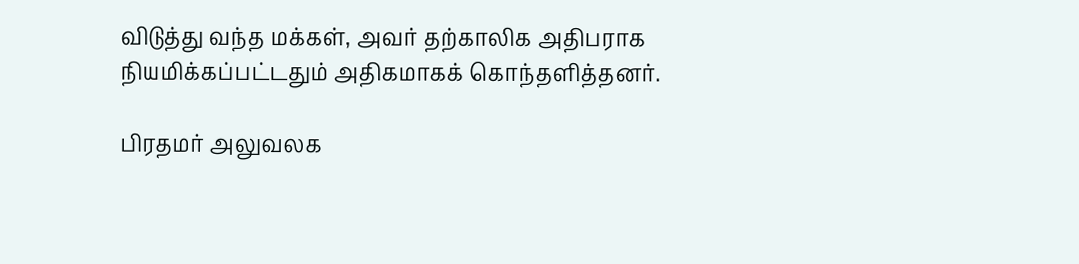விடுத்து வந்த மக்கள், அவர் தற்காலிக அதிபராக நியமிக்கப்பட்டதும் அதிகமாகக் கொந்தளித்தனர்.

பிரதமர் அலுவலக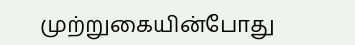முற்றுகையின்போது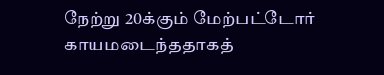நேற்று 20க்கும் மேற்பட்டோர் காயமடைந்ததாகத்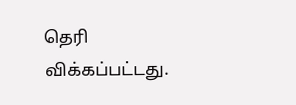தெரி விக்கப்பட்டது.